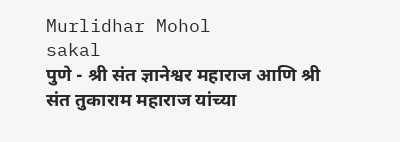Murlidhar Mohol
sakal
पुणे - श्री संत ज्ञानेश्वर महाराज आणि श्री संत तुकाराम महाराज यांच्या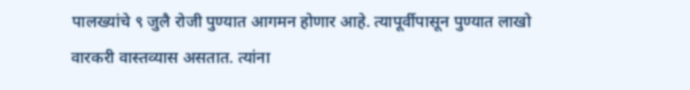पालख्यांचे ९ जुलै रोजी पुण्यात आगमन होणार आहे. त्यापूर्वीपासून पुण्यात लाखो वारकरी वास्तव्यास असतात. त्यांना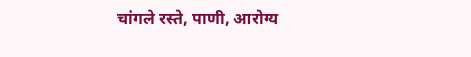चांगले रस्ते, पाणी, आरोग्य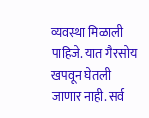व्यवस्था मिळाली पाहिजे. यात गैरसोय खपवून घेतली जाणार नाही. सर्व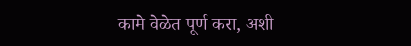कामे वेळेत पूर्ण करा, अशी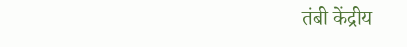तंबी केंद्रीय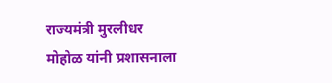राज्यमंत्री मुरलीधर मोहोळ यांनी प्रशासनाला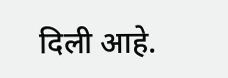दिली आहे.